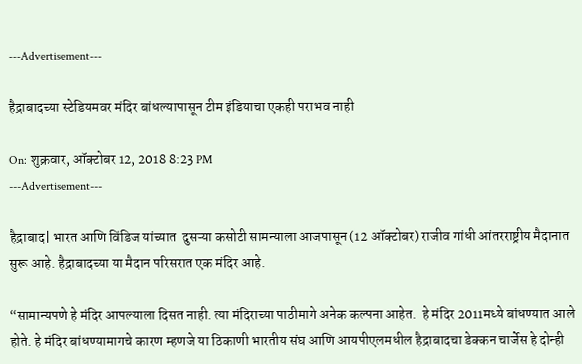---Advertisement---

हैद्राबादच्या स्टेडियमवर मंदिर बांधल्यापासून टीम इंडियाचा एकही पराभव नाही

On: शुक्रवार, ऑक्टोबर 12, 2018 8:23 PM
---Advertisement---

हैद्राबाद| भारत आणि विंडिज यांच्यात  दुसऱ्या कसोटी सामन्याला आजपासून (12 ऑक्टोबर) राजीव गांधी आंतरराष्ट्रीय मैदानात सुरू आहे. हैद्राबादच्या या मैदान परिसरात एक मंदिर आहे.

“सामान्यपणे हे मंदिर आपल्याला दिसत नाही. त्या मंदिराच्या पाठीमागे अनेक कल्पना आहेत.  हे मंदिर 2011मध्ये बांधण्यात आले होते. हे मंदिर बांधण्यामागचे कारण म्हणजे या ठिकाणी भारतीय संघ आणि आयपीएलमधील हैद्राबादचा डेक्कन चार्जेस हे दोन्ही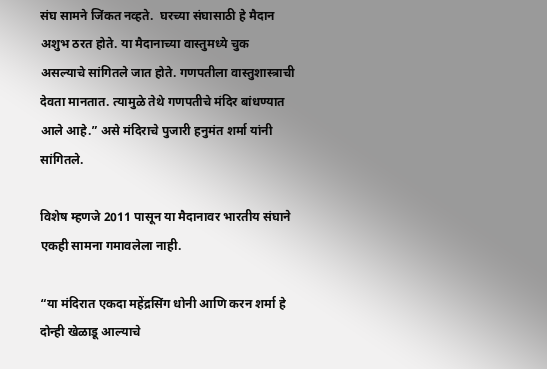संघ सामने जिंकत नव्हते.  घरच्या संघासाठी हे मैदान अशुभ ठरत होते. या मैदानाच्या वास्तुमध्ये चुक असल्याचे सांगितले जात होते. गणपतीला वास्तुशास्त्राची देवता मानतात. त्यामुळे तेथे गणपतीचे मंदिर बांधण्यात आले आहे.” असे मंदिराचे पुजारी हनुमंत शर्मा यांनी सांगितले.

विशेष म्हणजे 2011 पासून या मैदानावर भारतीय संघाने एकही सामना गमावलेला नाही.

“या मंदिरात एकदा महेंद्रसिंग धोनी आणि करन शर्मा हे दोन्ही खेळाडू आल्याचे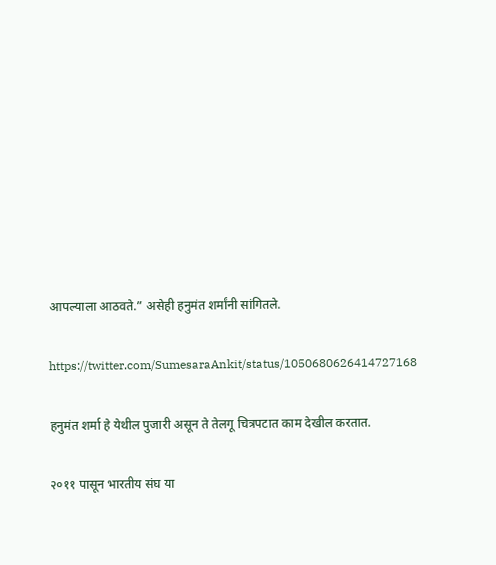आपल्याला आठवते.” असेही हनुमंत शर्मांनी सांगितले.

https://twitter.com/SumesaraAnkit/status/1050680626414727168

हनुमंत शर्मा हे येथील पुजारी असून ते तेलगू चित्रपटात काम देखील करतात.

२०११ पासून भारतीय संघ या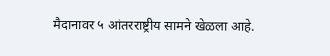मैदानावर ५ आंतरराष्ट्रीय सामने खेळला आहे.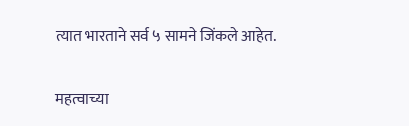त्यात भारताने सर्व ५ सामने जिंकले आहेत.

महत्वाच्या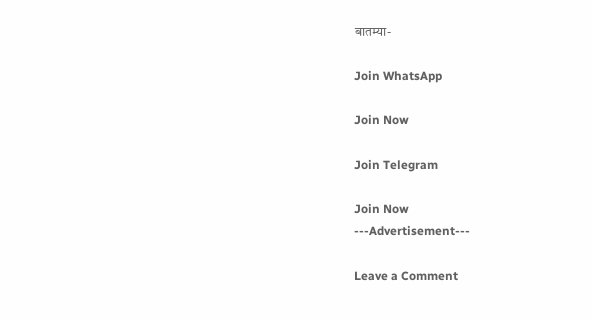बातम्या-

Join WhatsApp

Join Now

Join Telegram

Join Now
---Advertisement---

Leave a Comment